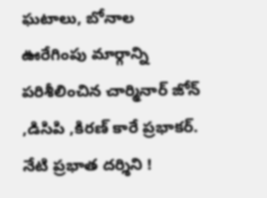ఘటాలు, బోనాల ఊరేగింపు మార్గాన్ని పరిశీలించిన చార్మినార్ జోన్ ,డిసిపి ,కిరణ్ కారే ప్రభాకర్.
నేటి ప్రభాత దర్శిని !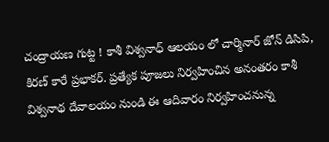చంద్రాయణ గుట్ట ! కాశీ విశ్వనాధ్ ఆలయం లో చార్మినార్ జోన్ డిసిపి, కిరణ్ కారే ప్రభాకర్. ప్రత్యేక పూజలు నిర్వహించిన అనంతరం కాశీ విశ్వనాథ దేవాలయం నుండి ఈ ఆదివారం నిర్వహించనున్న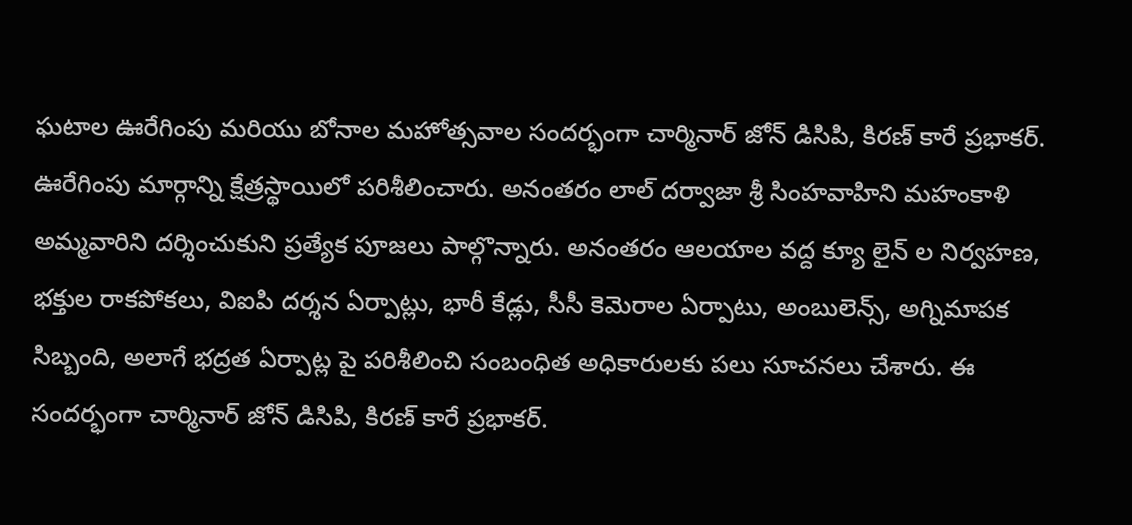ఘటాల ఊరేగింపు మరియు బోనాల మహోత్సవాల సందర్భంగా చార్మినార్ జోన్ డిసిపి, కిరణ్ కారే ప్రభాకర్. ఊరేగింపు మార్గాన్ని క్షేత్రస్థాయిలో పరిశీలించారు. అనంతరం లాల్ దర్వాజా శ్రీ సింహవాహిని మహంకాళి అమ్మవారిని దర్శించుకుని ప్రత్యేక పూజలు పాల్గొన్నారు. అనంతరం ఆలయాల వద్ద క్యూ లైన్ ల నిర్వహణ, భక్తుల రాకపోకలు, విఐపి దర్శన ఏర్పాట్లు, భారీ కేడ్లు, సీసీ కెమెరాల ఏర్పాటు, అంబులెన్స్, అగ్నిమాపక సిబ్బంది, అలాగే భద్రత ఏర్పాట్ల పై పరిశీలించి సంబంధిత అధికారులకు పలు సూచనలు చేశారు. ఈ సందర్భంగా చార్మినార్ జోన్ డిసిపి, కిరణ్ కారే ప్రభాకర్.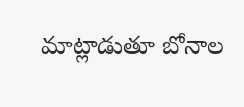మాట్లాడుతూ బోనాల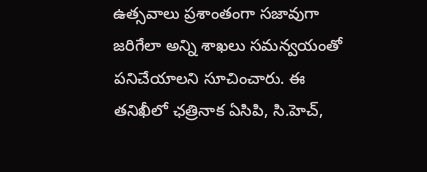ఉత్సవాలు ప్రశాంతంగా సజావుగా జరిగేలా అన్ని శాఖలు సమన్వయంతో పనిచేయాలని సూచించారు. ఈ తనిఖీలో ఛత్రినాక ఏసిపి, సి.హెచ్,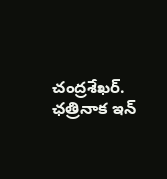చంద్రశేఖర్. ఛత్రినాక ఇన్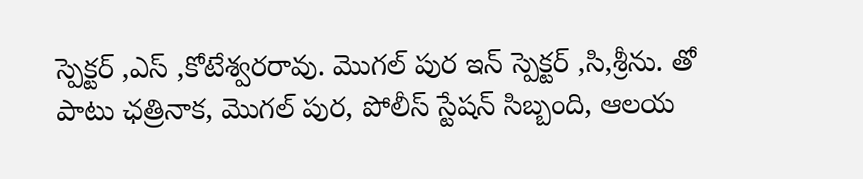స్పెక్టర్ ,ఎస్ ,కోటేశ్వరరావు. మొగల్ పుర ఇన్ స్పెక్టర్ ,సి,శ్రీను. తో పాటు ఛత్రినాక, మొగల్ పుర, పోలీస్ స్టేషన్ సిబ్బంది, ఆలయ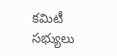కమిటీ సభ్యులు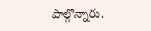పాల్గొన్నారు.